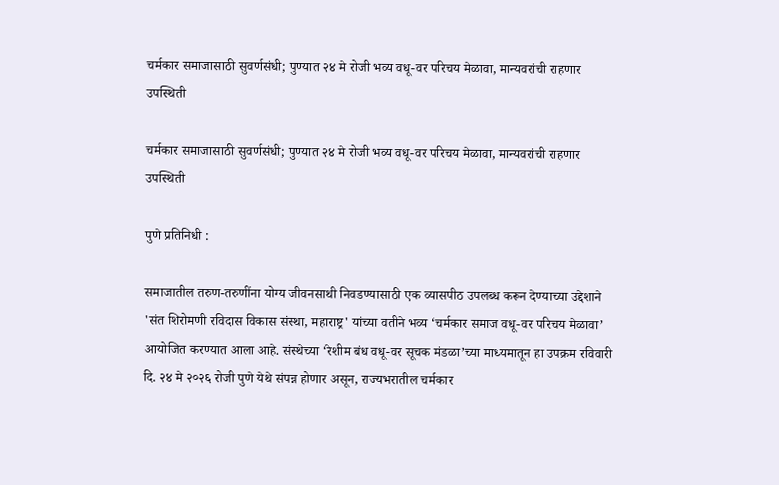चर्मकार समाजासाठी सुवर्णसंधी; पुण्यात २४ मे रोजी भव्य वधू-वर परिचय मेळावा, मान्यवरांची राहणार उपस्थिती

चर्मकार समाजासाठी सुवर्णसंधी; पुण्यात २४ मे रोजी भव्य वधू-वर परिचय मेळावा, मान्यवरांची राहणार उपस्थिती

पुणे प्रतिनिधी :

समाजातील तरुण-तरुणींना योग्य जीवनसाथी निवडण्यासाठी एक व्यासपीठ उपलब्ध करून देण्याच्या उद्देशाने 'संत शिरोमणी रविदास विकास संस्था, महाराष्ट्र' यांच्या वतीने भव्य ‘चर्मकार समाज वधू-वर परिचय मेळावा’ आयोजित करण्यात आला आहे. संस्थेच्या ‘रेशीम बंध वधू-वर सूचक मंडळा’च्या माध्यमातून हा उपक्रम रविवारी दि. २४ मे २०२६ रोजी पुणे येथे संपन्न होणार असून, राज्यभरातील चर्मकार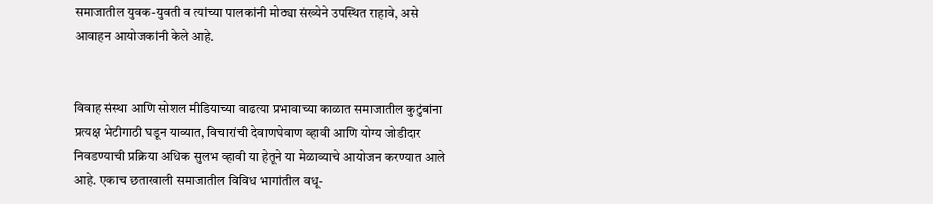समाजातील युवक-युवती व त्यांच्या पालकांनी मोठ्या संख्येने उपस्थित राहावे, असे आवाहन आयोजकांनी केले आहे.


विवाह संस्था आणि सोशल मीडियाच्या वाढत्या प्रभावाच्या काळात समाजातील कुटुंबांना प्रत्यक्ष भेटीगाठी घडून याव्यात, विचारांची देवाणघेवाण व्हावी आणि योग्य जोडीदार निवडण्याची प्रक्रिया अधिक सुलभ व्हावी या हेतूने या मेळाव्याचे आयोजन करण्यात आले आहे. एकाच छताखाली समाजातील विविध भागांतील वधू-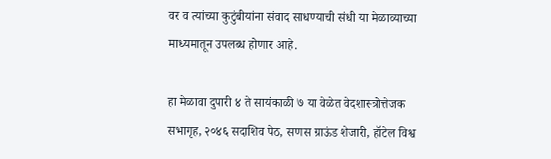वर व त्यांच्या कुटुंबीयांना संवाद साधण्याची संधी या मेळाव्याच्या माध्यमातून उपलब्ध होणार आहे.

हा मेळावा दुपारी ४ ते सायंकाळी ७ या वेळेत वेदशास्त्रोत्तेजक सभागृह, २०४६ सदाशिव पेठ, सणस ग्राऊंड शेजारी, हॉटेल विश्व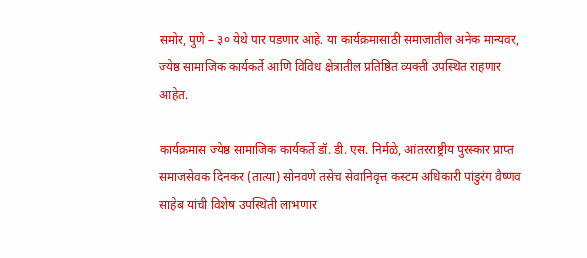समोर, पुणे – ३० येथे पार पडणार आहे. या कार्यक्रमासाठी समाजातील अनेक मान्यवर, ज्येष्ठ सामाजिक कार्यकर्ते आणि विविध क्षेत्रातील प्रतिष्ठित व्यक्ती उपस्थित राहणार आहेत.

कार्यक्रमास ज्येष्ठ सामाजिक कार्यकर्ते डॉ. डी. एस. निर्मळे, आंतरराष्ट्रीय पुरस्कार प्राप्त समाजसेवक दिनकर (तात्या) सोनवणे तसेच सेवानिवृत्त कस्टम अधिकारी पांडुरंग वैष्णव साहेब यांची विशेष उपस्थिती लाभणार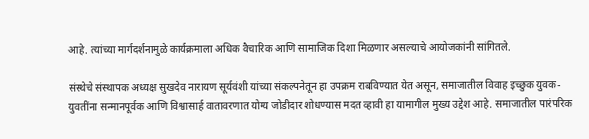आहे. त्यांच्या मार्गदर्शनामुळे कार्यक्रमाला अधिक वैचारिक आणि सामाजिक दिशा मिळणार असल्याचे आयोजकांनी सांगितले.

संस्थेचे संस्थापक अध्यक्ष सुखदेव नारायण सूर्यवंशी यांच्या संकल्पनेतून हा उपक्रम राबविण्यात येत असून, समाजातील विवाह इच्छुक युवक-युवतींना सन्मानपूर्वक आणि विश्वासार्ह वातावरणात योग्य जोडीदार शोधण्यास मदत व्हावी हा यामागील मुख्य उद्देश आहे. समाजातील पारंपरिक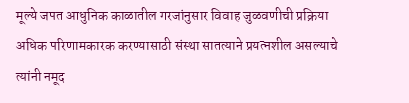मूल्ये जपत आधुनिक काळातील गरजांनुसार विवाह जुळवणीची प्रक्रिया अधिक परिणामकारक करण्यासाठी संस्था सातत्याने प्रयत्नशील असल्याचे त्यांनी नमूद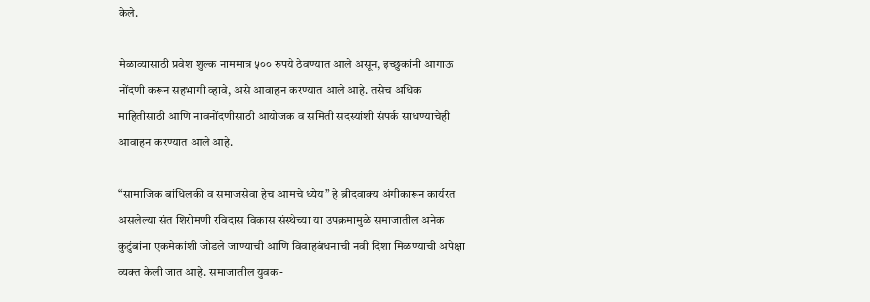केले.

मेळाव्यासाठी प्रवेश शुल्क नाममात्र ५०० रुपये ठेवण्यात आले असून, इच्छुकांनी आगाऊ नोंदणी करून सहभागी व्हावे, असे आवाहन करण्यात आले आहे. तसेच अधिक माहितीसाठी आणि नावनोंदणीसाठी आयोजक व समिती सदस्यांशी संपर्क साधण्याचेही आवाहन करण्यात आले आहे.

“सामाजिक बांधिलकी व समाजसेवा हेच आमचे ध्येय” हे ब्रीदवाक्य अंगीकारून कार्यरत असलेल्या संत शिरोमणी रविदास विकास संस्थेच्या या उपक्रमामुळे समाजातील अनेक कुटुंबांना एकमेकांशी जोडले जाण्याची आणि विवाहबंधनाची नवी दिशा मिळण्याची अपेक्षा व्यक्त केली जात आहे. समाजातील युवक-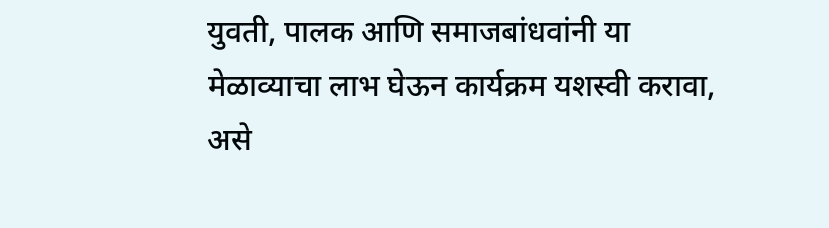युवती, पालक आणि समाजबांधवांनी या मेळाव्याचा लाभ घेऊन कार्यक्रम यशस्वी करावा, असे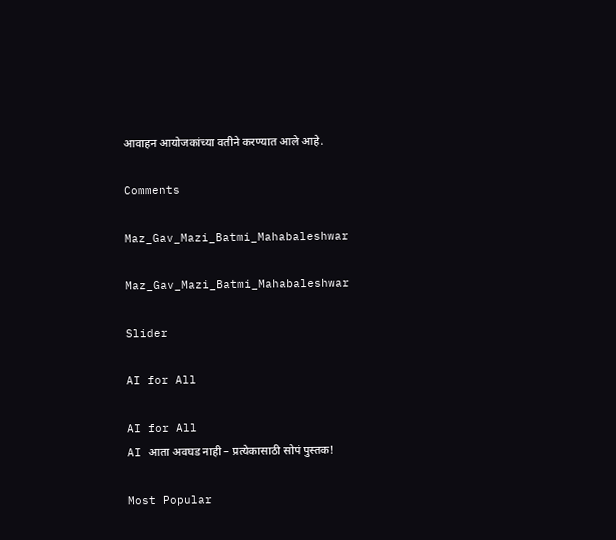आवाहन आयोजकांच्या वतीने करण्यात आले आहे.

Comments

Maz_Gav_Mazi_Batmi_Mahabaleshwar

Maz_Gav_Mazi_Batmi_Mahabaleshwar

Slider

AI for All

AI for All
AI आता अवघड नाही – प्रत्येकासाठी सोपं पुस्तक!

Most Popular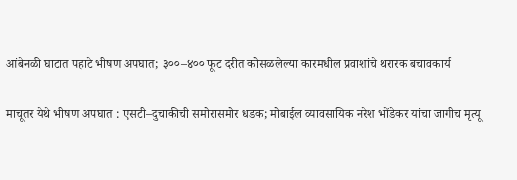आंबेनळी घाटात पहाटे भीषण अपघात; ३००–४०० फूट दरीत कोसळलेल्या कारमधील प्रवाशांचे थरारक बचावकार्य

माचूतर येथे भीषण अपघात : एसटी–दुचाकीची समोरासमोर धडक; मोबाईल व्यावसायिक नरेश भोंडेकर यांचा जागीच मृत्यू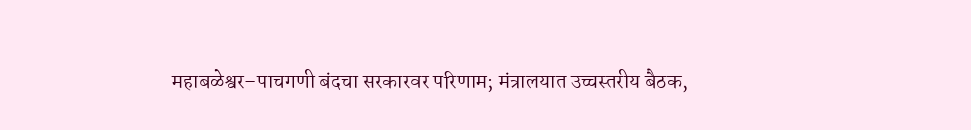महाबळेश्वर–पाचगणी बंदचा सरकारवर परिणाम; मंत्रालयात उच्चस्तरीय बैठक,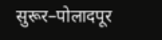सुरूर–पोलादपूर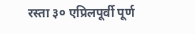रस्ता ३० एप्रिलपूर्वी पूर्ण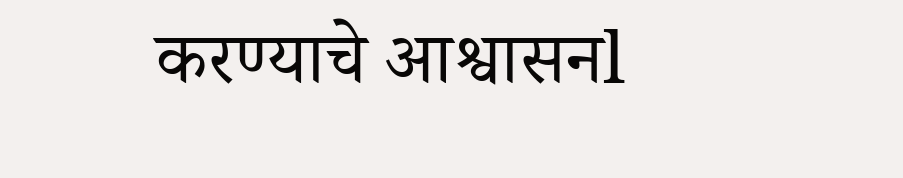करण्याचे आश्वासनl